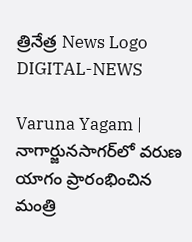త్రినేత్ర News Logo
DIGITAL-NEWS

Varuna Yagam | నాగార్జునసాగ‌ర్‌లో వరుణ యాగం ప్రారంభించిన మంత్రి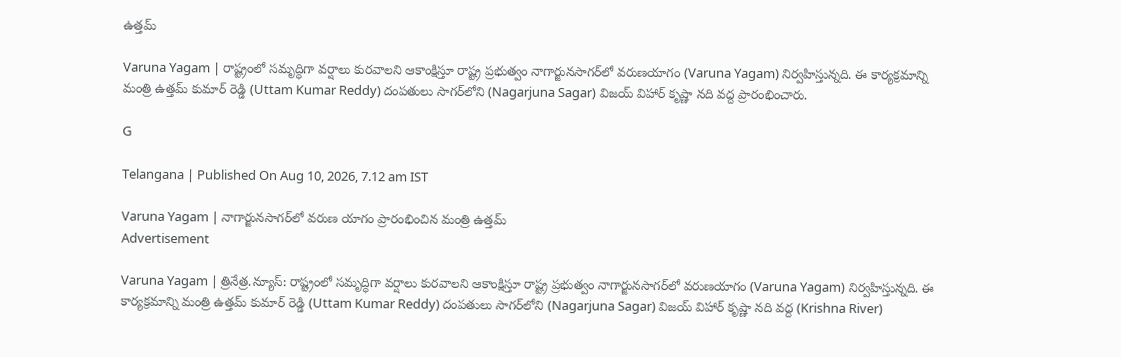ఉత్తమ్

Varuna Yagam | రాష్ట్రంలో సమృద్ధిగా వ‌ర్షాలు కుర‌వాల‌ని ఆకాంక్షిస్తూ రాష్ట్ర ప్ర‌భుత్వం నాగార్జునసాగ‌ర్‌లో వ‌రుణ‌యాగం (Varuna Yagam) నిర్వ‌హిస్తున్న‌ది. ఈ కార్య‌క్ర‌మాన్ని మంత్రి ఉత్త‌మ్ కుమార్ రెడ్డి (Uttam Kumar Reddy) దంప‌తులు సాగ‌ర్‌లోని (Nagarjuna Sagar) విజ‌య్ విహార్ కృష్ణా న‌ది వ‌ద్ద ప్రారంభించారు.

G

Telangana | Published On Aug 10, 2026, 7.12 am IST

Varuna Yagam | నాగార్జునసాగ‌ర్‌లో వరుణ యాగం ప్రారంభించిన మంత్రి ఉత్తమ్
Advertisement

Varuna Yagam | త్రినేత్ర‌.న్యూస్‌: రాష్ట్రంలో సమృద్ధిగా వ‌ర్షాలు కుర‌వాల‌ని ఆకాంక్షిస్తూ రాష్ట్ర ప్ర‌భుత్వం నాగార్జునసాగ‌ర్‌లో వ‌రుణ‌యాగం (Varuna Yagam) నిర్వ‌హిస్తున్న‌ది. ఈ కార్య‌క్ర‌మాన్ని మంత్రి ఉత్త‌మ్ కుమార్ రెడ్డి (Uttam Kumar Reddy) దంప‌తులు సాగ‌ర్‌లోని (Nagarjuna Sagar) విజ‌య్ విహార్ కృష్ణా న‌ది వ‌ద్ద (Krishna River)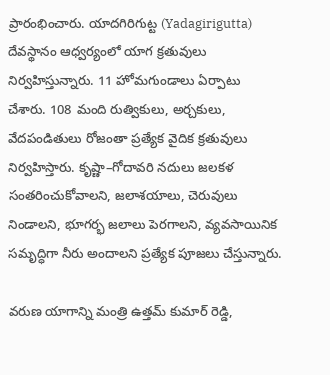ప్రారంభించారు. యాదగిరిగుట్ట (Yadagirigutta) దేవస్థానం ఆధ్వర్యంలో యాగ క్రతువులు నిర్వహిస్తున్నారు. 11 హోమగుండాలు ఏర్పాటు చేశారు. 108 మంది రుత్వికులు, అర్చ‌కులు, వేద‌పండితులు రోజంతా ప్ర‌త్యేక వైదిక క్ర‌తువులు నిర్వ‌హిస్తారు. కృష్ణా–గోదావరి నదులు జలకళ సంతరించుకోవాలని, జ‌లాశ‌యాలు, చెరువులు నిండాల‌ని, భూగ‌ర్భ జ‌లాలు పెర‌గాల‌ని, వ్య‌వ‌సాయినిక స‌మృద్ధిగా నీరు అందాల‌ని ప్రత్యేక పూజలు చేస్తున్నారు.

వరుణ యాగాన్ని మంత్రి ఉత్తమ్ కుమార్ రెడ్డి,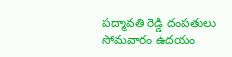పద్మావతి రెడ్డి దంపతులు సోమ‌వారం ఉద‌యం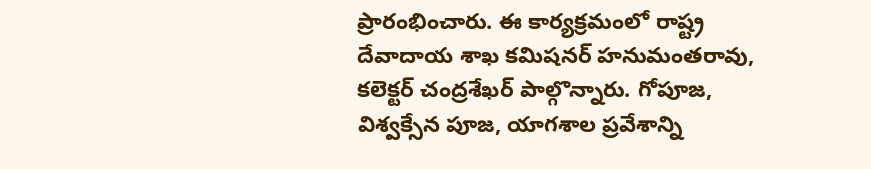ప్రారంభించారు. ఈ కార్యక్రమంలో రాష్ట్ర దేవాదాయ శాఖ కమిషనర్ హనుమంతరావు, కలెక్టర్ చంద్రశేఖర్ పాల్గొన్నారు. గోపూజ, విశ్వక్సేన పూజ, యాగశాల ప్రవేశాన్ని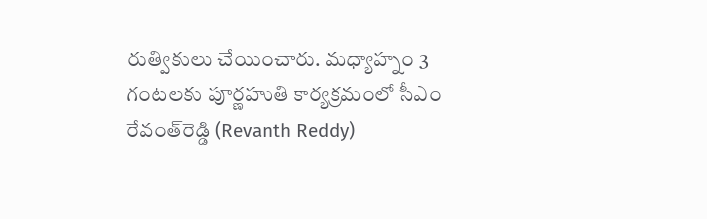రుత్వికులు చేయించారు. మధ్యాహ్నం 3 గంటలకు పూర్ణహుతి కార్య‌క్ర‌మంలో సీఎం రేవంత్‌రెడ్డి (Revanth Reddy)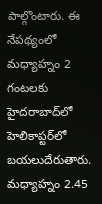పాల్గొంటారు. ఈ నేప‌థ్యంలో మ‌ధ్యాహ్నం 2 గంట‌ల‌కు హైద‌రాబాద్‌లో హెలికాప్ట‌ర్‌లో బ‌య‌లుదేరుతారు. మ‌ధ్యాహ్నం 2.45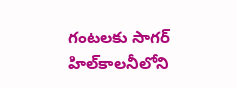గంట‌ల‌కు సాగ‌ర్ హిల్‌కాల‌నీలోని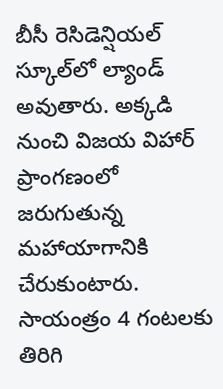బీసీ రెసిడెన్షియ‌ల్ స్కూల్‌లో ల్యాండ్ అవుతారు. అక్క‌డి నుంచి విజ‌య విహార్ ప్రాంగ‌ణంలో జ‌రుగుతున్న మ‌హాయాగానికి చేరుకుంటారు. సాయంత్రం 4 గంట‌ల‌కు తిరిగి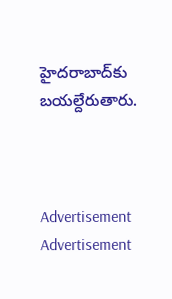హైద‌రాబాద్‌కు బ‌యల్దేరుతారు.



Advertisement
Advertisement